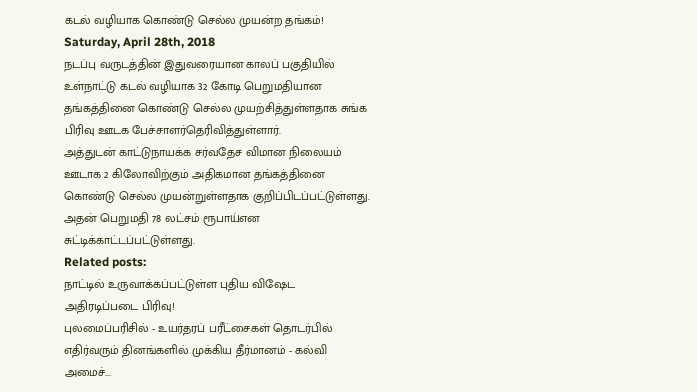கடல் வழியாக கொண்டு செல்ல முயன்ற தங்கம்!
Saturday, April 28th, 2018
நடப்பு வருடத்தின் இதுவரையான காலப் பகுதியில் உள்நாட்டு கடல் வழியாக 32 கோடி பெறுமதியான தங்கத்தினை கொண்டு செல்ல முயற்சித்துள்ளதாக சுங்க பிரிவு ஊடக பேச்சாளர்தெரிவித்துள்ளார்.
அத்துடன் காட்டுநாயக்க சர்வதேச விமான நிலையம் ஊடாக 2 கிலோவிற்கும் அதிகமான தங்கத்தினை கொண்டு செல்ல முயன்றுள்ளதாக குறிப்பிடப்பட்டுள்ளது. அதன் பெறுமதி 78 லட்சம் ரூபாய்என சுட்டிக்காட்டப்பட்டுள்ளது.
Related posts:
நாட்டில் உருவாக்கப்பட்டுள்ள புதிய விஷேட அதிரடிப்படை பிரிவு!
புலமைப்பரிசில் - உயர்தரப் பரீட்சைகள் தொடர்பில் எதிர்வரும் தினங்களில் முக்கிய தீர்மானம் - கல்வி அமைச்...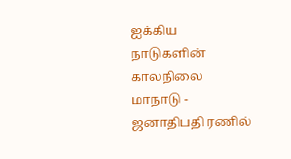ஐக்கிய நாடுகளின் காலநிலை மாநாடு - ஜனாதிபதி ரணில்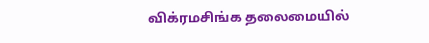விக்ரமசிங்க தலைமையில்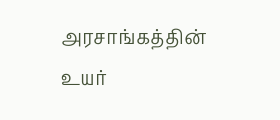அரசாங்கத்தின் உயர்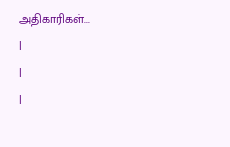அதிகாரிகள்...
|
|
|